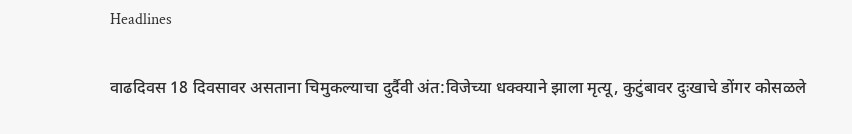Headlines

वाढदिवस 18 दिवसावर असताना चिमुकल्याचा दुर्दैवी अंत:विजेच्या धक्क्याने झाला मृत्यू, कुटुंबावर दुःखाचे डोंगर कोसळले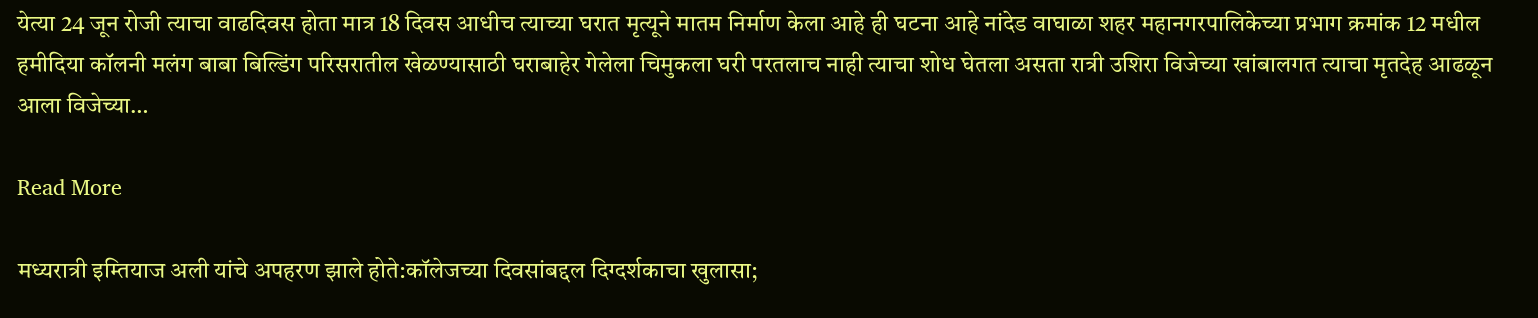येत्या 24 जून रोजी त्याचा वाढदिवस होता मात्र 18 दिवस आधीच त्याच्या घरात मृत्यूने मातम निर्माण केला आहे ही घटना आहे नांदेड वाघाळा शहर महानगरपालिकेच्या प्रभाग क्रमांक 12 मधील हमीदिया कॉलनी मलंग बाबा बिल्डिंग परिसरातील खेळण्यासाठी घराबाहेर गेलेला चिमुकला घरी परतलाच नाही त्याचा शोध घेतला असता रात्री उशिरा विजेच्या खांबालगत त्याचा मृतदेह आढळून आला विजेच्या…

Read More

मध्यरात्री इम्तियाज अली यांचे अपहरण झाले होते:कॉलेजच्या दिवसांबद्दल दिग्दर्शकाचा खुलासा;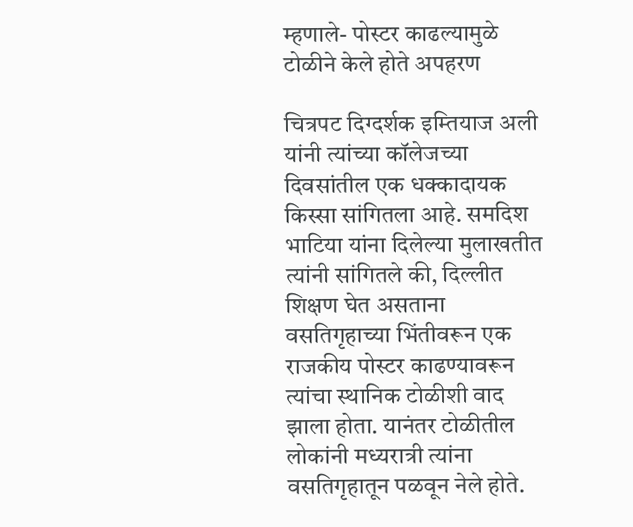म्हणाले- पोस्टर काढल्यामुळे टोळीने केले होते अपहरण

चित्रपट दिग्दर्शक इम्तियाज अली यांनी त्यांच्या कॉलेजच्या दिवसांतील एक धक्कादायक किस्सा सांगितला आहे. समदिश भाटिया यांना दिलेल्या मुलाखतीत त्यांनी सांगितले की, दिल्लीत शिक्षण घेत असताना वसतिगृहाच्या भिंतीवरून एक राजकीय पोस्टर काढण्यावरून त्यांचा स्थानिक टोळीशी वाद झाला होता. यानंतर टोळीतील लोकांनी मध्यरात्री त्यांना वसतिगृहातून पळवून नेले होते.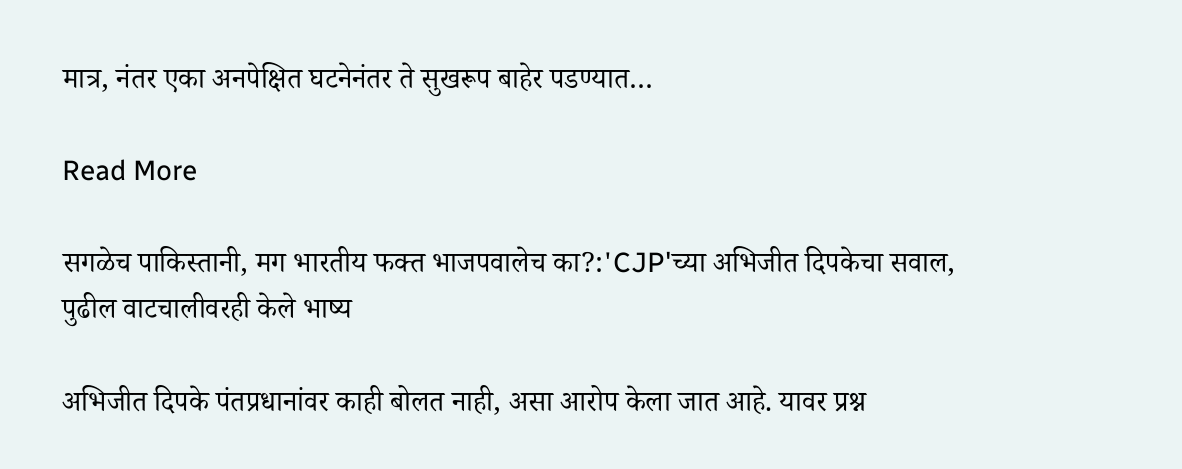मात्र, नंतर एका अनपेक्षित घटनेनंतर ते सुखरूप बाहेर पडण्यात…

Read More

सगळेच पाकिस्तानी, मग भारतीय फक्त भाजपवालेच का?:'CJP'च्या अभिजीत दिपकेचा सवाल, पुढील वाटचालीवरही केले भाष्य

अभिजीत दिपके पंतप्रधानांवर काही बोलत नाही, असा आरोप केला जात आहे. यावर प्रश्न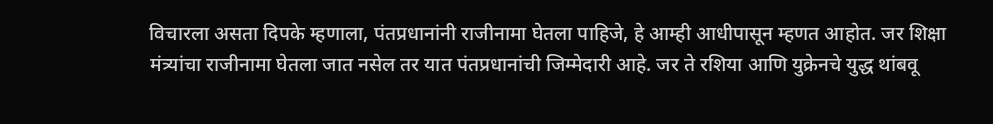विचारला असता दिपके म्हणाला, पंतप्रधानांनी राजीनामा घेतला पाहिजे, हे आम्ही आधीपासून म्हणत आहोत. जर शिक्षा मंत्र्यांचा राजीनामा घेतला जात नसेल तर यात पंतप्रधानांची जिम्मेदारी आहे. जर ते रशिया आणि युक्रेनचे युद्ध थांबवू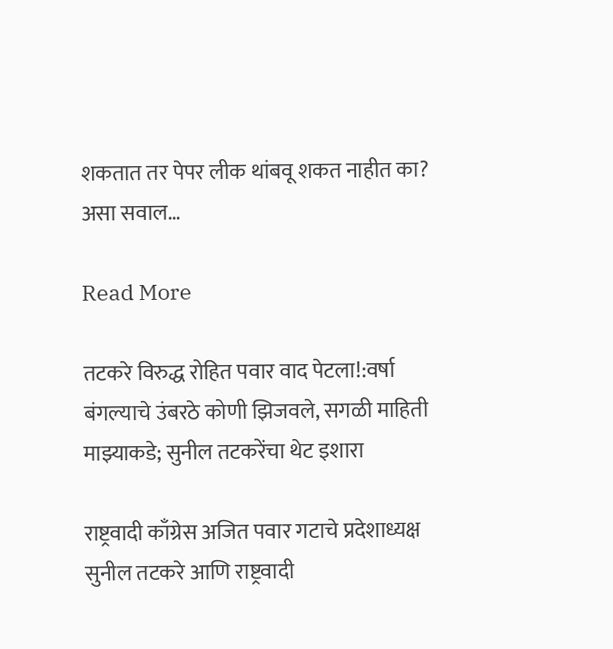शकतात तर पेपर लीक थांबवू शकत नाहीत का? असा सवाल…

Read More

तटकरे विरुद्ध रोहित पवार वाद पेटला!:वर्षा बंगल्याचे उंबरठे कोणी झिजवले, सगळी माहिती माझ्याकडे; सुनील तटकरेंचा थेट इशारा

राष्ट्रवादी काँग्रेस अजित पवार गटाचे प्रदेशाध्यक्ष सुनील तटकरे आणि राष्ट्रवादी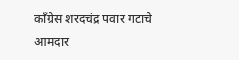काँग्रेस शरदचंद्र पवार गटाचे आमदार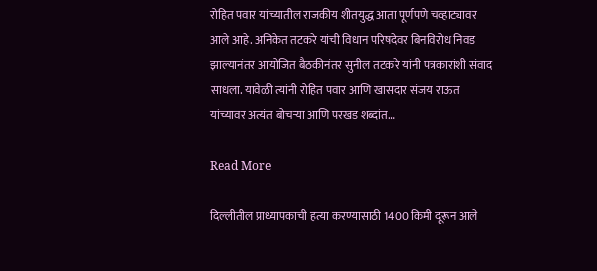रोहित पवार यांच्यातील राजकीय शीतयुद्ध आता पूर्णपणे चव्हाट्यावर आले आहे. अनिकेत तटकरे यांची विधान परिषदेवर बिनविरोध निवड झाल्यानंतर आयोजित बैठकीनंतर सुनील तटकरे यांनी पत्रकारांशी संवाद साधला. यावेळी त्यांनी रोहित पवार आणि खासदार संजय राऊत यांच्यावर अत्यंत बोचऱ्या आणि परखड शब्दांत…

Read More

दिल्लीतील प्राध्यापकाची हत्या करण्यासाठी 1400 किमी दूरून आले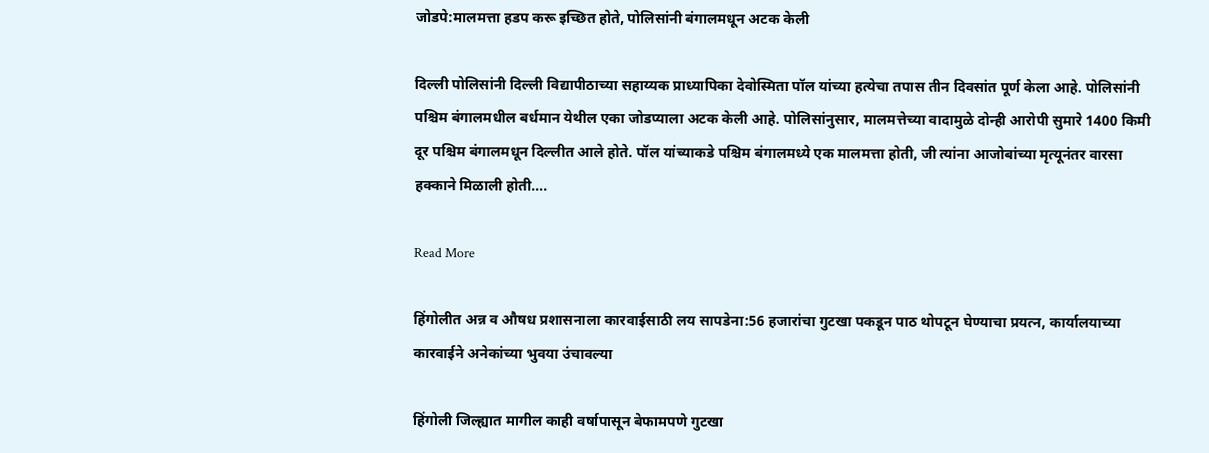जोडपे:मालमत्ता हडप करू इच्छित होते, पोलिसांनी बंगालमधून अटक केली

दिल्ली पोलिसांनी दिल्ली विद्यापीठाच्या सहाय्यक प्राध्यापिका देवोस्मिता पॉल यांच्या हत्येचा तपास तीन दिवसांत पूर्ण केला आहे. पोलिसांनी पश्चिम बंगालमधील बर्धमान येथील एका जोडप्याला अटक केली आहे. पोलिसांनुसार, मालमत्तेच्या वादामुळे दोन्ही आरोपी सुमारे 1400 किमी दूर पश्चिम बंगालमधून दिल्लीत आले होते. पॉल यांच्याकडे पश्चिम बंगालमध्ये एक मालमत्ता होती, जी त्यांना आजोबांच्या मृत्यूनंतर वारसा हक्काने मिळाली होती….

Read More

हिंगोलीत अन्न व औषध प्रशासनाला कारवाईसाठी लय सापडेना:56 हजारांचा गुटखा पकडून पाठ थोपटून घेण्याचा प्रयत्न, कार्यालयाच्या कारवाईने अनेकांच्या भुवया उंचावल्या

हिंगोली जिल्ह्यात मागील काही वर्षापासून बेफामपणे गुटखा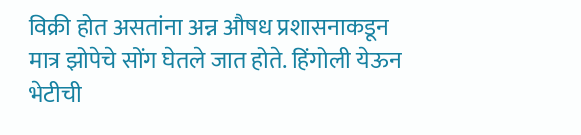विक्री होत असतांना अन्न औषध प्रशासनाकडून मात्र झोपेचे सोंग घेतले जात होते. हिंगोली येऊन भेटीची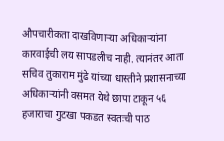औपचारीकता दाखविणाऱ्या अधिकाऱ्यांना कारवाईची लय सापडलीच नाही. त्यानंतर आता सचिव तुकाराम मुंढे यांच्या धास्तीने प्रशासनाच्या अधिकाऱ्यांनी वसमत येथे छापा टाकून ५६ हजाराचा गुटखा पकडत स्वतःची पाठ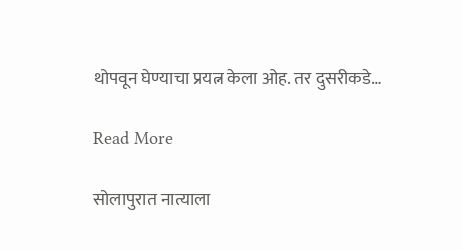थोपवून घेण्याचा प्रयत्न केला ओह. तर दुसरीकडे…

Read More

सोलापुरात नात्याला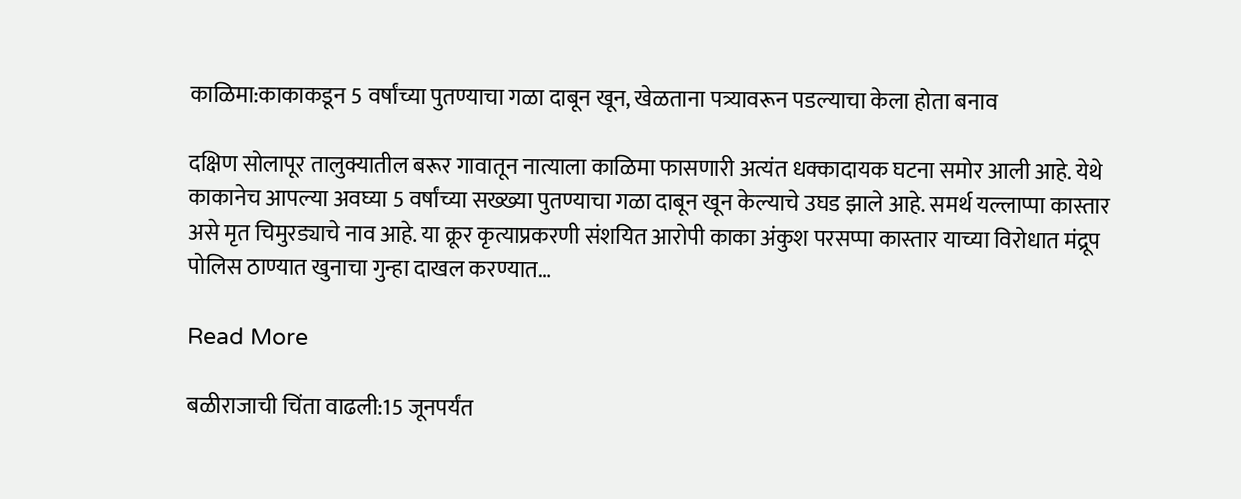काळिमा:काकाकडून 5 वर्षांच्या पुतण्याचा गळा दाबून खून, खेळताना पत्र्यावरून पडल्याचा केला होता बनाव

दक्षिण सोलापूर तालुक्यातील बरूर गावातून नात्याला काळिमा फासणारी अत्यंत धक्कादायक घटना समोर आली आहे. येथे काकानेच आपल्या अवघ्या 5 वर्षांच्या सख्ख्या पुतण्याचा गळा दाबून खून केल्याचे उघड झाले आहे. समर्थ यल्लाप्पा कास्तार असे मृत चिमुरड्याचे नाव आहे. या क्रूर कृत्याप्रकरणी संशयित आरोपी काका अंकुश परसप्पा कास्तार याच्या विरोधात मंद्रूप पोलिस ठाण्यात खुनाचा गुन्हा दाखल करण्यात…

Read More

बळीराजाची चिंता वाढली:15 जूनपर्यंत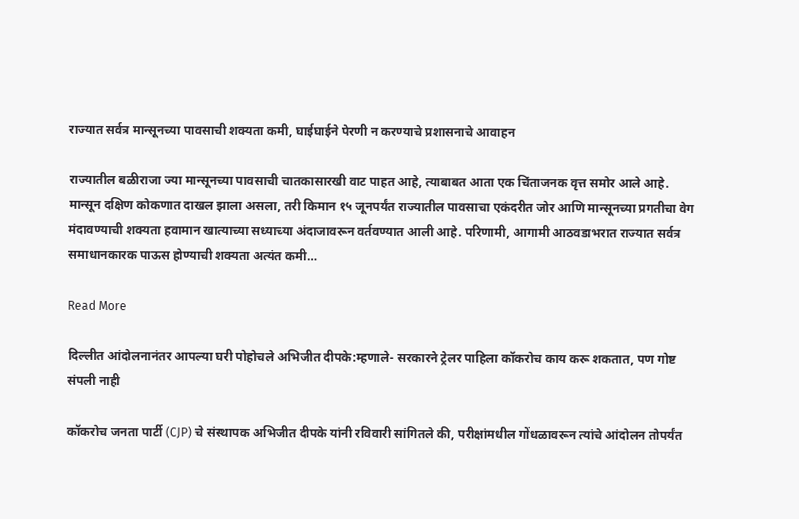राज्यात सर्वत्र मान्सूनच्या पावसाची शक्यता कमी, घाईघाईने पेरणी न करण्याचे प्रशासनाचे आवाहन

राज्यातील बळीराजा ज्या मान्सूनच्या पावसाची चातकासारखी वाट पाहत आहे, त्याबाबत आता एक चिंताजनक वृत्त समोर आले आहे. मान्सून दक्षिण कोकणात दाखल झाला असला, तरी किमान १५ जूनपर्यंत राज्यातील पावसाचा एकंदरीत जोर आणि मान्सूनच्या प्रगतीचा वेग मंदावण्याची शक्यता हवामान खात्याच्या सध्याच्या अंदाजावरून वर्तवण्यात आली आहे. परिणामी, आगामी आठवडाभरात राज्यात सर्वत्र समाधानकारक पाऊस होण्याची शक्यता अत्यंत कमी…

Read More

दिल्लीत आंदोलनानंतर आपल्या घरी पोहोचले अभिजीत दीपके:म्हणाले- सरकारने ट्रेलर पाहिला कॉकरोच काय करू शकतात, पण गोष्ट संपली नाही

कॉकरोच जनता पार्टी (CJP) चे संस्थापक अभिजीत दीपके यांनी रविवारी सांगितले की, परीक्षांमधील गोंधळावरून त्यांचे आंदोलन तोपर्यंत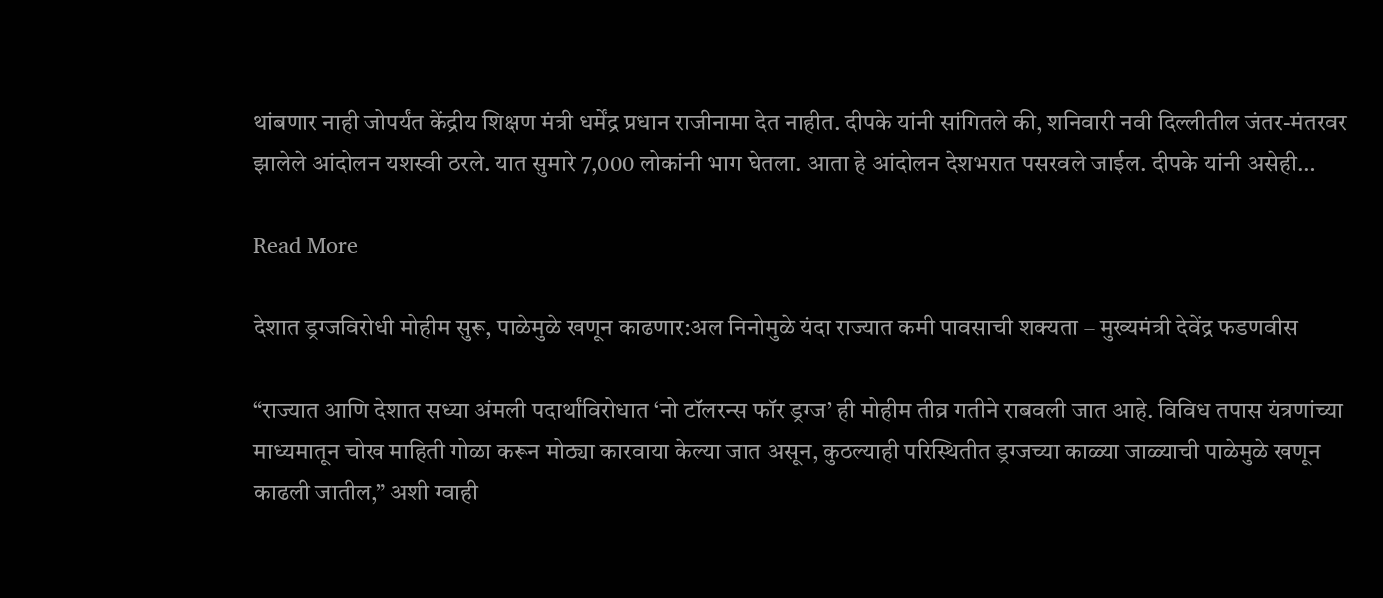थांबणार नाही जोपर्यंत केंद्रीय शिक्षण मंत्री धर्मेंद्र प्रधान राजीनामा देत नाहीत. दीपके यांनी सांगितले की, शनिवारी नवी दिल्लीतील जंतर-मंतरवर झालेले आंदोलन यशस्वी ठरले. यात सुमारे 7,000 लोकांनी भाग घेतला. आता हे आंदोलन देशभरात पसरवले जाईल. दीपके यांनी असेही…

Read More

देशात ड्रग्जविरोधी मोहीम सुरू, पाळेमुळे खणून काढणार:अल निनोमुळे यंदा राज्यात कमी पावसाची शक्यता – मुख्यमंत्री देवेंद्र फडणवीस

“राज्यात आणि देशात सध्या अंमली पदार्थांविरोधात ‘नो टॉलरन्स फॉर ड्रग्ज’ ही मोहीम तीव्र गतीने राबवली जात आहे. विविध तपास यंत्रणांच्या माध्यमातून चोख माहिती गोळा करून मोठ्या कारवाया केल्या जात असून, कुठल्याही परिस्थितीत ड्रग्जच्या काळ्या जाळ्याची पाळेमुळे खणून काढली जातील,” अशी ग्वाही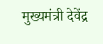मुख्यमंत्री देवेंद्र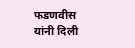फडणवीस यांनी दिली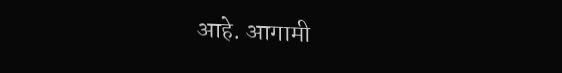आहे. आगामी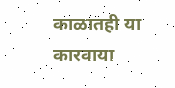काळातही या कारवाया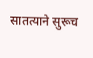सातत्याने सुरूच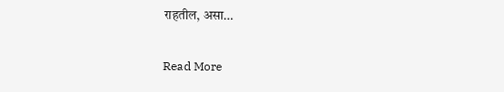राहतील, असा…

Read More